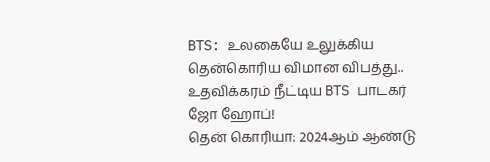BTS: உலகையே உலுக்கிய தென்கொரிய விமான விபத்து.. உதவிக்கரம் நீட்டிய BTS பாடகர் ஜோ ஹோப்!
தென் கொரியா: 2024ஆம் ஆண்டு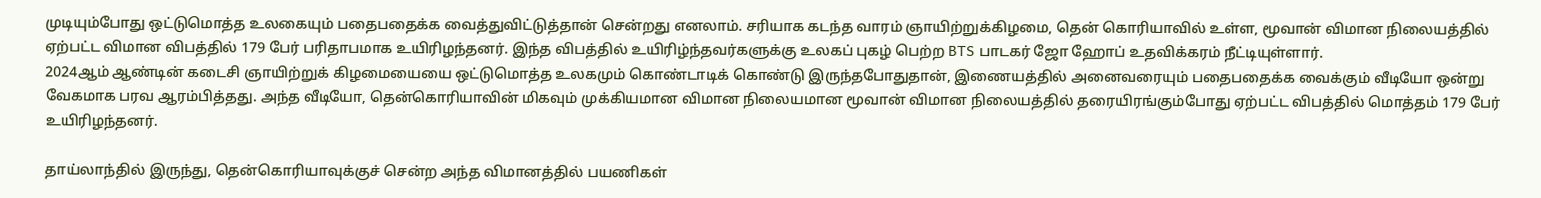முடியும்போது ஒட்டுமொத்த உலகையும் பதைபதைக்க வைத்துவிட்டுத்தான் சென்றது எனலாம். சரியாக கடந்த வாரம் ஞாயிற்றுக்கிழமை, தென் கொரியாவில் உள்ள, மூவான் விமான நிலையத்தில் ஏற்பட்ட விமான விபத்தில் 179 பேர் பரிதாபமாக உயிரிழந்தனர். இந்த விபத்தில் உயிரிழ்ந்தவர்களுக்கு உலகப் புகழ் பெற்ற BTS பாடகர் ஜோ ஹோப் உதவிக்கரம் நீட்டியுள்ளார்.
2024ஆம் ஆண்டின் கடைசி ஞாயிற்றுக் கிழமையையை ஒட்டுமொத்த உலகமும் கொண்டாடிக் கொண்டு இருந்தபோதுதான், இணையத்தில் அனைவரையும் பதைபதைக்க வைக்கும் வீடியோ ஒன்று வேகமாக பரவ ஆரம்பித்தது. அந்த வீடியோ, தென்கொரியாவின் மிகவும் முக்கியமான விமான நிலையமான மூவான் விமான நிலையத்தில் தரையிரங்கும்போது ஏற்பட்ட விபத்தில் மொத்தம் 179 பேர் உயிரிழந்தனர்.

தாய்லாந்தில் இருந்து, தென்கொரியாவுக்குச் சென்ற அந்த விமானத்தில் பயணிகள்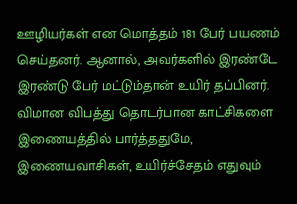ஊழியர்கள் என மொத்தம் 181 பேர் பயணம் செய்தனர். ஆனால், அவர்களில் இரண்டே இரண்டு பேர் மட்டும்தான் உயிர் தப்பினர். விமான விபத்து தொடர்பான காட்சிகளை இணையத்தில் பார்த்ததுமே, இணையவாசிகள், உயிர்ச்சேதம் எதுவும்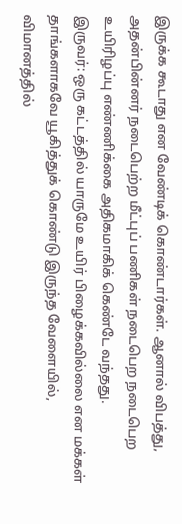இருக்க கூடாது என வேண்டிக் கொண்டார்கள். ஆனால் விபத்து, அதன்பின்னர் நடைபெற்ற மீட்புப் பணிகள் நடைபெற நடைபெற உயிரிழப்பு எண்ணிக்கை அதிகமாகிக் கெண்டே வந்தது.
இருவர்: ஒரு கட்டத்தில் யாருமே உயிர் பிழைக்கவில்லை என மக்கள் தாங்களாகவே யூகித்துக் கொண்டு இருந்த வேளையில், விமானத்தில்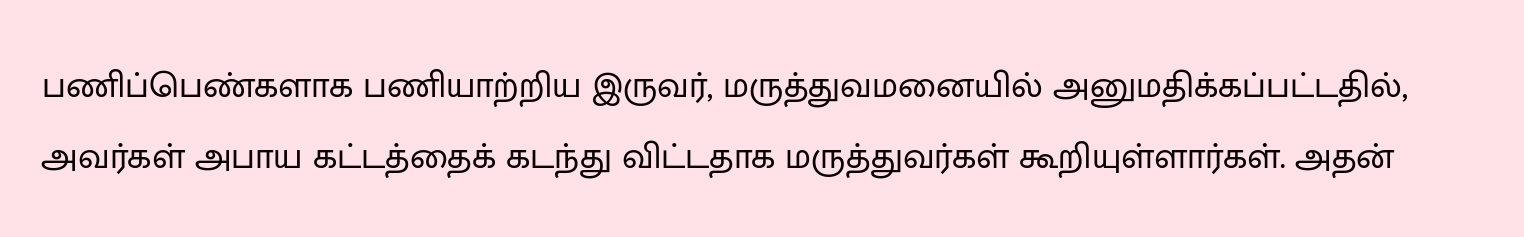பணிப்பெண்களாக பணியாற்றிய இருவர், மருத்துவமனையில் அனுமதிக்கப்பட்டதில், அவர்கள் அபாய கட்டத்தைக் கடந்து விட்டதாக மருத்துவர்கள் கூறியுள்ளார்கள். அதன்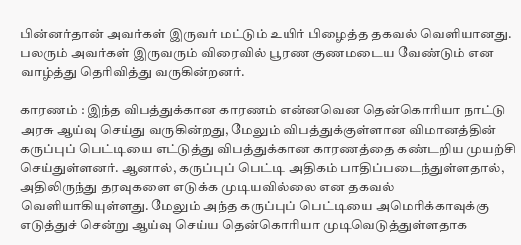பின்னர்தான் அவர்கள் இருவர் மட்டும் உயிர் பிழைத்த தகவல் வெளியானது. பலரும் அவர்கள் இருவரும் விரைவில் பூரண குணமடைய வேண்டும் என வாழ்த்து தெரிவித்து வருகின்றனர்.

காரணம் : இந்த விபத்துக்கான காரணம் என்னவென தென்கொரியா நாட்டு அரசு ஆய்வு செய்து வருகின்றது, மேலும் விபத்துக்குள்ளான விமானத்தின் கருப்புப் பெட்டியை எட்டுத்து விபத்துக்கான காரணத்தை கண்டறிய முயற்சி செய்துள்ளனர். ஆனால், கருப்புப் பெட்டி அதிகம் பாதிப்படைந்துள்ளதால், அதிலிருந்து தரவுகளை எடுக்க முடியவில்லை என தகவல் வெளியாகியுள்ளது. மேலும் அந்த கருப்புப் பெட்டியை அமெரிக்காவுக்கு எடுத்துச் சென்று ஆய்வு செய்ய தென்கொரியா முடிவெடுத்துள்ளதாக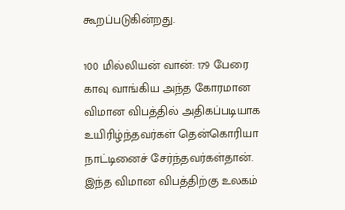கூறப்படுகின்றது.

100 மில்லியன் வான்: 179 பேரை காவு வாங்கிய அந்த கோரமான விமான விபத்தில் அதிகப்படியாக உயிரிழ்ந்தவர்கள் தென்கொரியா நாட்டினைச் சேர்ந்தவர்கள்தான். இந்த விமான விபத்திற்கு உலகம்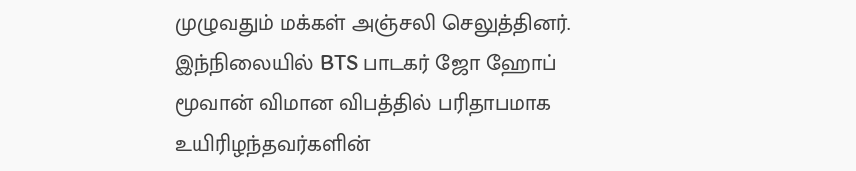முழுவதும் மக்கள் அஞ்சலி செலுத்தினர். இந்நிலையில் BTS பாடகர் ஜோ ஹோப் மூவான் விமான விபத்தில் பரிதாபமாக உயிரிழந்தவர்களின்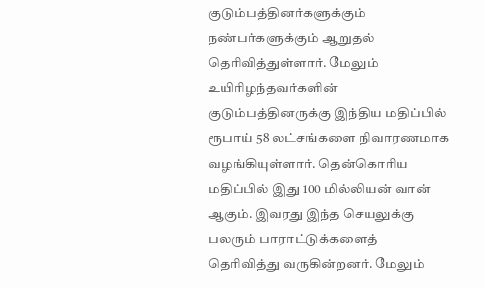குடும்பத்தினர்களுக்கும் நண்பர்களுக்கும் ஆறுதல் தெரிவித்துள்ளார். மேலும் உயிரிழந்தவர்களின் குடும்பத்தினருக்கு இந்திய மதிப்பில் ரூபாய் 58 லட்சங்களை நிவாரணமாக வழங்கியுள்ளார். தென்கொரிய மதிப்பில் இது 100 மில்லியன் வான் ஆகும். இவரது இந்த செயலுக்கு பலரும் பாராட்டுக்களைத் தெரிவித்து வருகின்றனர். மேலும்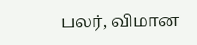பலர், விமான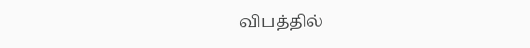விபத்தில்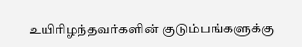உயிரிழந்தவர்களின் குடும்பங்களுக்கு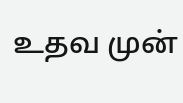உதவ முன்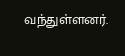வந்துள்ளனர்.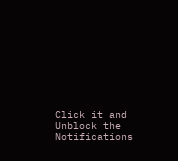Click it and Unblock the Notifications